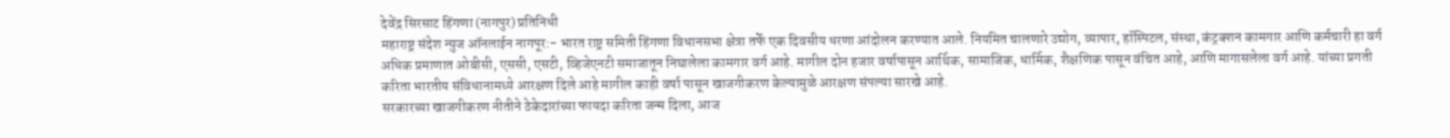देवेंद्र सिरसाट हिंगणा (नागपुर) प्रतिनिधी
महाराष्ट्र संदेश न्युज ऑनलाईन नागपूर:- भारत राष्ट्र समिती हिंगणा विधानसभा क्षेत्रा तर्फे एक दिवसीय धरणा आंदोलन करण्यात आले. नियमित चालणारे उद्योग, व्यापार, हॉस्पिटल, संस्था, कंट्रक्शन कामगार आणि कर्मचारी हा वर्ग अधिक प्रमाणात ओबीसी, एससी, एसटी, व्हिजेएनटी समाजातून निघालेला कामगार वर्ग आहे. मागील दोन हजार वर्षापासून आर्थिक, सामाजिक, धार्मिक, शैक्षणिक पासून वंचित आहे, आणि मागासलेला वर्ग आहे. यांच्या प्रगती करिता भारतीय संविधानामध्ये आरक्षण दिले आहे मागील काही वर्षा पासून खाजगीकरण केल्यामुळे आरक्षण संपल्या सारखे आहे.
सरकारच्या खाजगीकरण नीतीने ठेकेदारांच्या फायदा करिता जन्म दिला, आज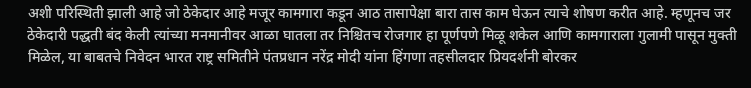अशी परिस्थिती झाली आहे जो ठेकेदार आहे मजूर कामगारा कडून आठ तासापेक्षा बारा तास काम घेऊन त्याचे शोषण करीत आहे. म्हणूनच जर ठेकेदारी पद्धती बंद केली त्यांच्या मनमानीवर आळा घातला तर निश्चितच रोजगार हा पूर्णपणे मिळू शकेल आणि कामगाराला गुलामी पासून मुक्ती मिळेल, या बाबतचे निवेदन भारत राष्ट्र समितीने पंतप्रधान नरेंद्र मोदी यांना हिंगणा तहसीलदार प्रियदर्शनी बोरकर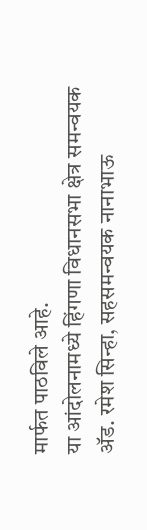मार्फत पाठविले आहे.
या आंदोलनामध्ये हिंगणा विधानसभा क्षेत्र समन्वयक ॲड. रमेश सिन्हा, सहसमन्वयक नानाभाऊ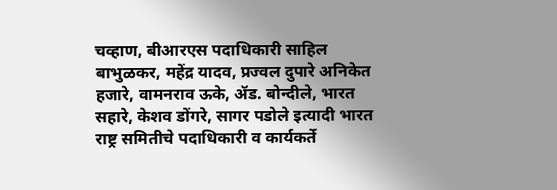चव्हाण, बीआरएस पदाधिकारी साहिल बाभुळकर, महेंद्र यादव, प्रज्वल दुपारे अनिकेत हजारे, वामनराव ऊके, ॲड. बोन्दीले, भारत सहारे, केशव डोंगरे, सागर पडोले इत्यादी भारत राष्ट्र समितीचे पदाधिकारी व कार्यकर्ते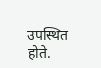उपस्थित होते.